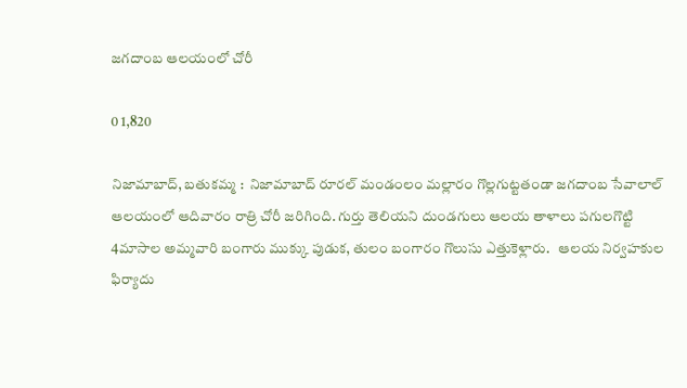జగదాంబ ఆలయంలో చోరీ

0 1,820

నిజామాబాద్, బతుకమ్మ :  నిజామాబాద్ రూరల్ మండంలం మల్లారం గొల్లగుట్టతండా జగదాంబ సేవాలాల్ ఆలయంలో ఆదివారం రాత్రి చోరీ జరిగింది. గుర్తు తెలియని దుండగులు ఆలయ తాళాలు పగులగొట్టి 4మాసాల అమ్మవారి బంగారు ముక్కు పుడుక, తులం బంగారం గొలుసు ఎత్తుకెళ్లారు.   ఆలయ నిర్వహకుల ఫిర్యాదు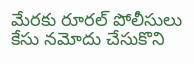మేరకు రూరల్ పోలీసులు కేసు నమోదు చేసుకొని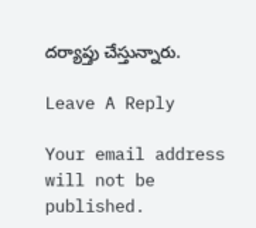దర్యాప్తు చేస్తున్నారు.

Leave A Reply

Your email address will not be published.